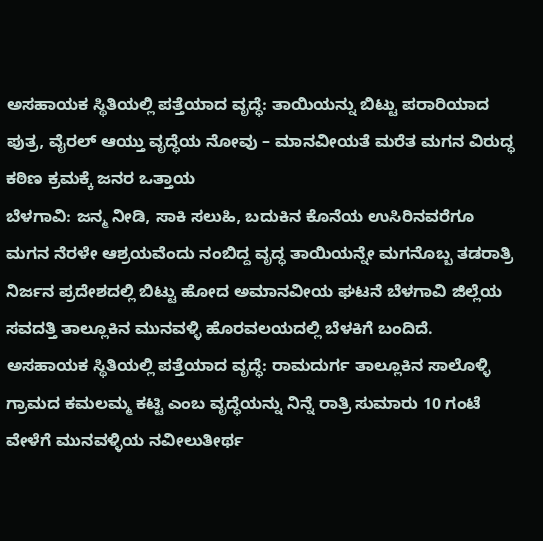ಅಸಹಾಯಕ ಸ್ಥಿತಿಯಲ್ಲಿ ಪತ್ತೆಯಾದ ವೃದ್ಧೆ: ತಾಯಿಯನ್ನು ಬಿಟ್ಟು ಪರಾರಿಯಾದ ಪುತ್ರ, ವೈರಲ್ ಆಯ್ತು ವೃದ್ಧೆಯ ನೋವು – ಮಾನವೀಯತೆ ಮರೆತ ಮಗನ ವಿರುದ್ಧ ಕಠಿಣ ಕ್ರಮಕ್ಕೆ ಜನರ ಒತ್ತಾಯ
ಬೆಳಗಾವಿ: ಜನ್ಮ ನೀಡಿ, ಸಾಕಿ ಸಲುಹಿ, ಬದುಕಿನ ಕೊನೆಯ ಉಸಿರಿನವರೆಗೂ ಮಗನ ನೆರಳೇ ಆಶ್ರಯವೆಂದು ನಂಬಿದ್ದ ವೃದ್ಧ ತಾಯಿಯನ್ನೇ ಮಗನೊಬ್ಬ ತಡರಾತ್ರಿ ನಿರ್ಜನ ಪ್ರದೇಶದಲ್ಲಿ ಬಿಟ್ಟು ಹೋದ ಅಮಾನವೀಯ ಘಟನೆ ಬೆಳಗಾವಿ ಜಿಲ್ಲೆಯ ಸವದತ್ತಿ ತಾಲ್ಲೂಕಿನ ಮುನವಳ್ಳಿ ಹೊರವಲಯದಲ್ಲಿ ಬೆಳಕಿಗೆ ಬಂದಿದೆ.
ಅಸಹಾಯಕ ಸ್ಥಿತಿಯಲ್ಲಿ ಪತ್ತೆಯಾದ ವೃದ್ಧೆ: ರಾಮದುರ್ಗ ತಾಲ್ಲೂಕಿನ ಸಾಲೊಳ್ಳಿ ಗ್ರಾಮದ ಕಮಲಮ್ಮ ಕಟ್ಟಿ ಎಂಬ ವೃದ್ಧೆಯನ್ನು ನಿನ್ನೆ ರಾತ್ರಿ ಸುಮಾರು 10 ಗಂಟೆ ವೇಳೆಗೆ ಮುನವಳ್ಳಿಯ ನವೀಲುತೀರ್ಥ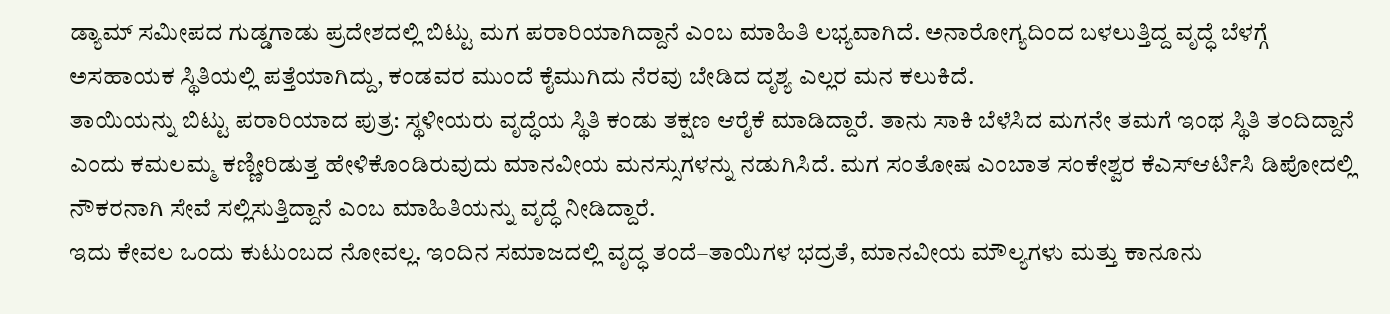ಡ್ಯಾಮ್ ಸಮೀಪದ ಗುಡ್ಡಗಾಡು ಪ್ರದೇಶದಲ್ಲಿ ಬಿಟ್ಟು ಮಗ ಪರಾರಿಯಾಗಿದ್ದಾನೆ ಎಂಬ ಮಾಹಿತಿ ಲಭ್ಯವಾಗಿದೆ. ಅನಾರೋಗ್ಯದಿಂದ ಬಳಲುತ್ತಿದ್ದ ವೃದ್ಧೆ ಬೆಳಗ್ಗೆ ಅಸಹಾಯಕ ಸ್ಥಿತಿಯಲ್ಲಿ ಪತ್ತೆಯಾಗಿದ್ದು, ಕಂಡವರ ಮುಂದೆ ಕೈಮುಗಿದು ನೆರವು ಬೇಡಿದ ದೃಶ್ಯ ಎಲ್ಲರ ಮನ ಕಲುಕಿದೆ.
ತಾಯಿಯನ್ನು ಬಿಟ್ಟು ಪರಾರಿಯಾದ ಪುತ್ರ: ಸ್ಥಳೀಯರು ವೃದ್ಧೆಯ ಸ್ಥಿತಿ ಕಂಡು ತಕ್ಷಣ ಆರೈಕೆ ಮಾಡಿದ್ದಾರೆ. ತಾನು ಸಾಕಿ ಬೆಳೆಸಿದ ಮಗನೇ ತಮಗೆ ಇಂಥ ಸ್ಥಿತಿ ತಂದಿದ್ದಾನೆ ಎಂದು ಕಮಲಮ್ಮ ಕಣ್ಣೀರಿಡುತ್ತ ಹೇಳಿಕೊಂಡಿರುವುದು ಮಾನವೀಯ ಮನಸ್ಸುಗಳನ್ನು ನಡುಗಿಸಿದೆ. ಮಗ ಸಂತೋಷ ಎಂಬಾತ ಸಂಕೇಶ್ವರ ಕೆಎಸ್ಆರ್ಟಿಸಿ ಡಿಪೋದಲ್ಲಿ ನೌಕರನಾಗಿ ಸೇವೆ ಸಲ್ಲಿಸುತ್ತಿದ್ದಾನೆ ಎಂಬ ಮಾಹಿತಿಯನ್ನು ವೃದ್ಧೆ ನೀಡಿದ್ದಾರೆ.
ಇದು ಕೇವಲ ಒಂದು ಕುಟುಂಬದ ನೋವಲ್ಲ. ಇಂದಿನ ಸಮಾಜದಲ್ಲಿ ವೃದ್ಧ ತಂದೆ–ತಾಯಿಗಳ ಭದ್ರತೆ, ಮಾನವೀಯ ಮೌಲ್ಯಗಳು ಮತ್ತು ಕಾನೂನು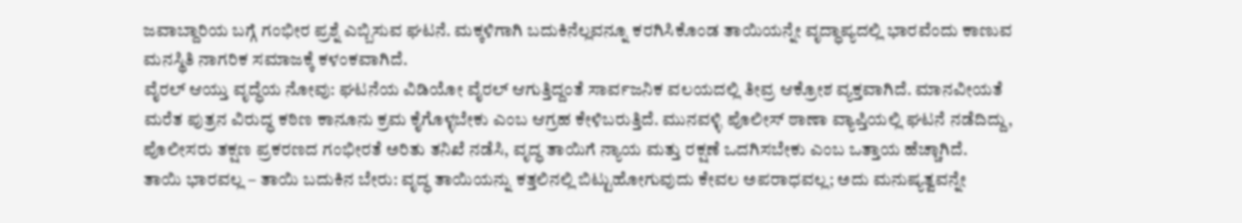ಜವಾಬ್ದಾರಿಯ ಬಗ್ಗೆ ಗಂಭೀರ ಪ್ರಶ್ನೆ ಎಬ್ಬಿಸುವ ಘಟನೆ. ಮಕ್ಕಳಿಗಾಗಿ ಬದುಕಿನೆಲ್ಲವನ್ನೂ ಕರಗಿಸಿಕೊಂಡ ತಾಯಿಯನ್ನೇ ವೃದ್ಧಾಪ್ಯದಲ್ಲಿ ಭಾರವೆಂದು ಕಾಣುವ ಮನಸ್ಥಿತಿ ನಾಗರಿಕ ಸಮಾಜಕ್ಕೆ ಕಳಂಕವಾಗಿದೆ.
ವೈರಲ್ ಆಯ್ತು ವೃದ್ಧೆಯ ನೋವು: ಘಟನೆಯ ವಿಡಿಯೋ ವೈರಲ್ ಆಗುತ್ತಿದ್ದಂತೆ ಸಾರ್ವಜನಿಕ ವಲಯದಲ್ಲಿ ತೀವ್ರ ಆಕ್ರೋಶ ವ್ಯಕ್ತವಾಗಿದೆ. ಮಾನವೀಯತೆ ಮರೆತ ಪುತ್ರನ ವಿರುದ್ಧ ಕಠಿಣ ಕಾನೂನು ಕ್ರಮ ಕೈಗೊಳ್ಳಬೇಕು ಎಂಬ ಆಗ್ರಹ ಕೇಳಿಬರುತ್ತಿದೆ. ಮುನವಳ್ಳಿ ಪೊಲೀಸ್ ಠಾಣಾ ವ್ಯಾಪ್ತಿಯಲ್ಲಿ ಘಟನೆ ನಡೆದಿದ್ದು, ಪೊಲೀಸರು ತಕ್ಷಣ ಪ್ರಕರಣದ ಗಂಭೀರತೆ ಅರಿತು ತನಿಖೆ ನಡೆಸಿ, ವೃದ್ಧ ತಾಯಿಗೆ ನ್ಯಾಯ ಮತ್ತು ರಕ್ಷಣೆ ಒದಗಿಸಬೇಕು ಎಂಬ ಒತ್ತಾಯ ಹೆಚ್ಚಾಗಿದೆ.
ತಾಯಿ ಭಾರವಲ್ಲ – ತಾಯಿ ಬದುಕಿನ ಬೇರು: ವೃದ್ಧ ತಾಯಿಯನ್ನು ಕತ್ತಲಿನಲ್ಲಿ ಬಿಟ್ಟುಹೋಗುವುದು ಕೇವಲ ಅಪರಾಧವಲ್ಲ; ಅದು ಮನುಷ್ಯತ್ವವನ್ನೇ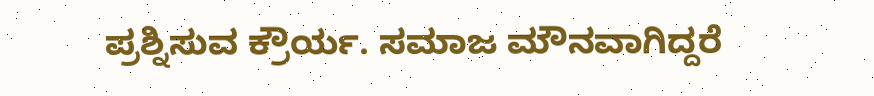ಪ್ರಶ್ನಿಸುವ ಕ್ರೌರ್ಯ. ಸಮಾಜ ಮೌನವಾಗಿದ್ದರೆ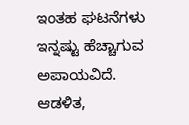ಇಂತಹ ಘಟನೆಗಳು ಇನ್ನಷ್ಟು ಹೆಚ್ಚಾಗುವ ಅಪಾಯವಿದೆ. ಆಡಳಿತ,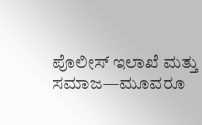ಪೊಲೀಸ್ ಇಲಾಖೆ ಮತ್ತು ಸಮಾಜ—ಮೂವರೂ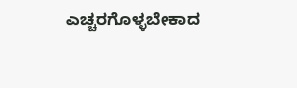ಎಚ್ಚರಗೊಳ್ಳಬೇಕಾದ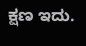ಕ್ಷಣ ಇದು.